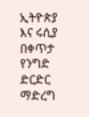ኢትዮጵያ እና ሩሲያ በቀጥታ የንግድ ድርድር ማድረግ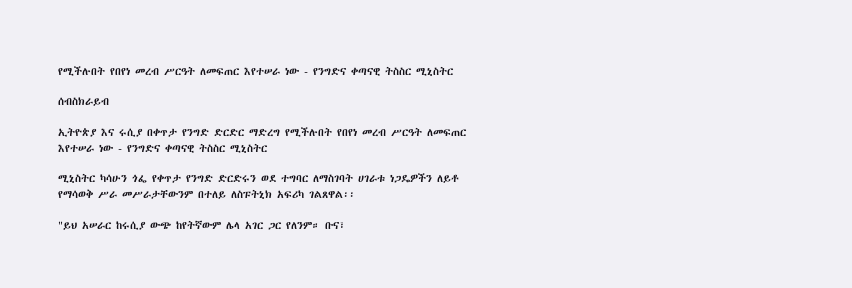የሚችሉበት የበየነ መረብ ሥርዓት ለመፍጠር እየተሠራ ነው - የንግድና ቀጣናዊ ትስስር ሚኒስትር

ሰብስክራይብ

ኢትዮጵያ እና ሩሲያ በቀጥታ የንግድ ድርድር ማድረግ የሚችሉበት የበየነ መረብ ሥርዓት ለመፍጠር እየተሠራ ነው - የንግድና ቀጣናዊ ትስስር ሚኒስትር

ሚኒስትር ካሳሁን ጎፌ የቀጥታ የንግድ ድርድሩን ወደ ተግባር ለማስገባት ሀገራቱ ነጋዴዎችን ለይቶ የማሳወቅ ሥራ መሥራታቸውንም በተለይ ለስፑትኒክ አፍሪካ ገልጸዋል፡፡

"ይህ አሠራር ከሩሲያ ውጭ ከየትኛውም ሌላ አገር ጋር የለንም። ቡና፣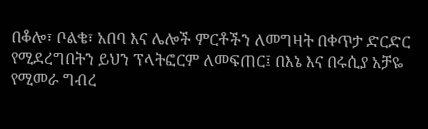በቆሎ፣ ቦልቄ፣ አበባ እና ሌሎች ምርቶችን ለመግዛት በቀጥታ ድርድር የሚደረግበትን ይህን ፕላትፎርም ለመፍጠር፤ በእኔ እና በሩሲያ አቻዬ የሚመራ ግብረ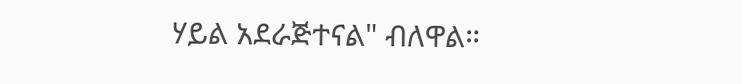ሃይል አደራጅተናል" ብለዋል።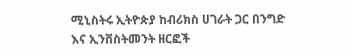ሚኒስትሩ ኢትዮጵያ ከብሪክስ ሀገራት ጋር በንግድ እና ኢንቨስትመንት ዘርፎች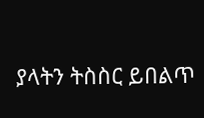ያላትን ትስስር ይበልጥ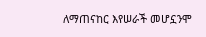ለማጠናከር እየሠራች መሆኗንሞ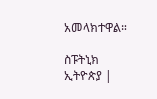አመላክተዋል።

ስፑትኒክ ኢትዮጵያ |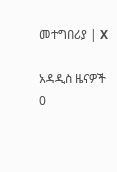መተግበሪያ | X

አዳዲስ ዜናዎች
0